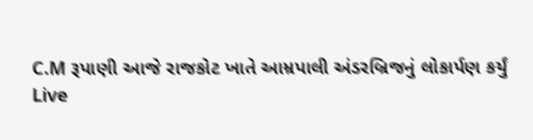C.M રૂપાણી આજે રાજકોટ ખાતે આમ્રપાલી અંડરબ્રિજનું લોકાર્પણ કર્યું
Live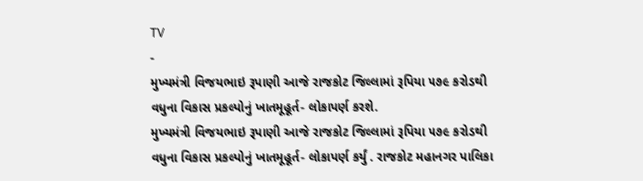TV
-
મુખ્યમંત્રી વિજયભાઇ રૂપાણી આજે રાજકોટ જિલ્લામાં રૂપિયા ૫૭૯ કરોડથી વધુના વિકાસ પ્રકલ્પોનું ખાતમૂહૂર્ત- લોકાપર્ણ કરશે.
મુખ્યમંત્રી વિજયભાઇ રૂપાણી આજે રાજકોટ જિલ્લામાં રૂપિયા ૫૭૯ કરોડથી વધુના વિકાસ પ્રકલ્પોનું ખાતમૂહૂર્ત- લોકાપર્ણ કર્યું . રાજકોટ મહાનગર પાલિકા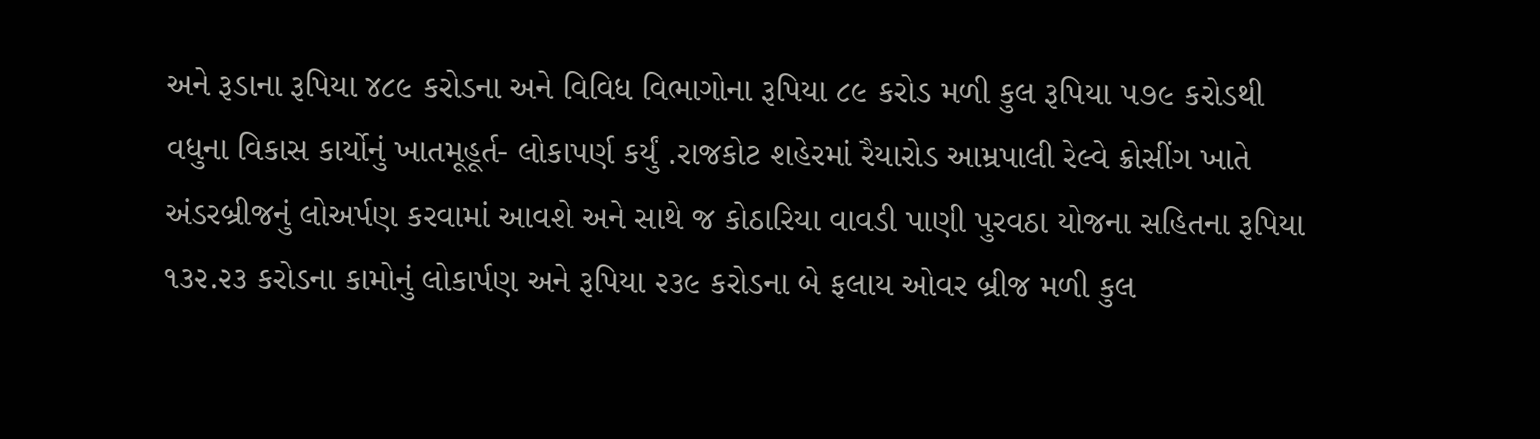અને રૂડાના રૂપિયા ૪૮૯ કરોડના અને વિવિધ વિભાગોના રૂપિયા ૮૯ કરોડ મળી કુલ રૂપિયા ૫૭૯ કરોડથી વધુના વિકાસ કાર્યોનું ખાતમૂહૂર્ત- લોકાપર્ણ કર્યું .રાજકોટ શહેરમાં રૈયારોડ આમ્રપાલી રેલ્વે ક્રોસીંગ ખાતે અંડરબ્રીજનું લોઅર્પણ કરવામાં આવશે અને સાથે જ કોઠારિયા વાવડી પાણી પુરવઠા યોજના સહિતના રૂપિયા ૧૩૨.૨૩ કરોડના કામોનું લોકાર્પણ અને રૂપિયા ૨૩૯ કરોડના બે ફલાય ઓવર બ્રીજ મળી કુલ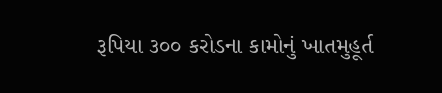રૂપિયા ૩૦૦ કરોડના કામોનું ખાતમુહૂર્ત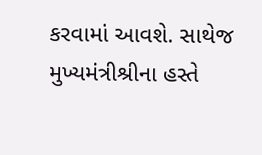કરવામાં આવશે. સાથેજ મુખ્યમંત્રીશ્રીના હસ્તે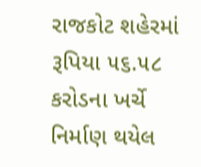રાજકોટ શહેરમાં રૂપિયા ૫૬.૫૮ કરોડના ખર્ચે નિર્માણ થયેલ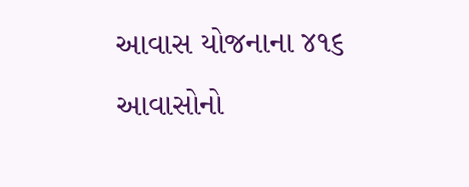આવાસ યોજનાના ૪૧૬ આવાસોનો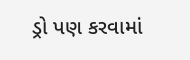ડ્રો પણ કરવામાં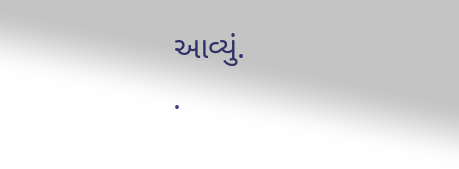આવ્યું.
.